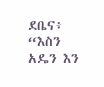ደቤና፥ “እስን አዴን እን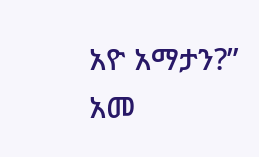አዮ አማታን?” አመ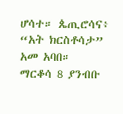ሆሳተ። ጴጢሮሳና፥ “አት ክርስቶሳታ” አመ አባበ።
ማርቆሳ 8 ያንብቡ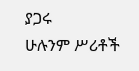ያጋሩ
ሁሉንም ሥሪቶች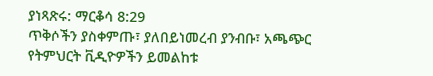ያነጻጽሩ: ማርቆሳ 8:29
ጥቅሶችን ያስቀምጡ፣ ያለበይነመረብ ያንብቡ፣ አጫጭር የትምህርት ቪዲዮዎችን ይመልከቱ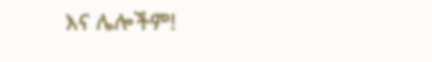እና ሌሎችም!